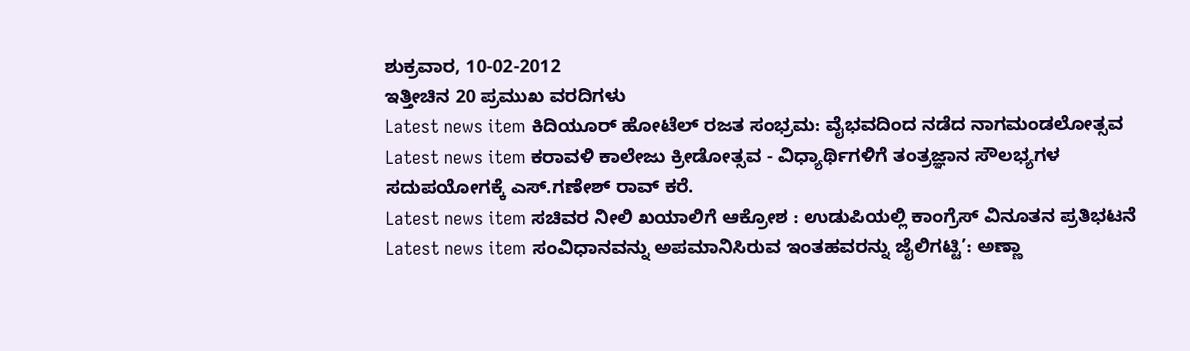ಶುಕ್ರವಾರ, 10-02-2012
ಇತ್ತೀಚಿನ 20 ಪ್ರಮುಖ ವರದಿಗಳು
Latest news item ಕಿದಿಯೂರ್ ಹೋಟೆಲ್ ರಜತ ಸಂಭ್ರಮ: ವೈಭವದಿಂದ ನಡೆದ ನಾಗಮಂಡಲೋತ್ಸವ
Latest news item ಕರಾವಳಿ ಕಾಲೇಜು ಕ್ರೀಡೋತ್ಸವ - ವಿಧ್ಯಾರ್ಥಿಗಳಿಗೆ ತಂತ್ರಜ್ಞಾನ ಸೌಲಭ್ಯಗಳ ಸದುಪಯೋಗಕ್ಕೆ ಎಸ್.ಗಣೇಶ್ ರಾವ್ ಕರೆ.
Latest news item ಸಚಿವರ ನೀಲಿ ಖಯಾಲಿಗೆ ಆಕ್ರೋಶ : ಉಡುಪಿಯಲ್ಲಿ ಕಾಂಗ್ರೆಸ್ ವಿನೂತನ ಪ್ರತಿಭಟನೆ
Latest news item ಸಂವಿಧಾನವನ್ನು ಅಪಮಾನಿಸಿರುವ ಇಂತಹವರನ್ನು ಜೈಲಿಗಟ್ಟಿ’: ಅಣ್ಣಾ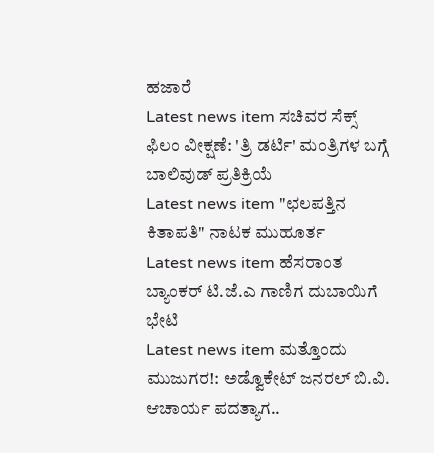ಹಜಾರೆ
Latest news item ಸಚಿವರ ಸೆಕ್ಸ್ ಫಿಲಂ ವೀಕ್ಷಣೆ: 'ತ್ರಿ ಡರ್ಟಿ' ಮಂತ್ರಿಗಳ ಬಗ್ಗೆ ಬಾಲಿವುಡ್ ಪ್ರತಿಕ್ರಿಯೆ
Latest news item "ಛಲಪತ್ತಿನ ಕಿತಾಪತಿ" ನಾಟಕ ಮುಹೂರ್ತ
Latest news item ಹೆಸರಾಂತ ಬ್ಯಾಂಕರ್ ಟಿ.ಜೆ.ಎ ಗಾಣಿಗ ದುಬಾಯಿಗೆ ಭೇಟಿ
Latest news item ಮತ್ತೊಂದು ಮುಜುಗರ!: ಅಡ್ವೊಕೇಟ್ ಜನರಲ್ ಬಿ.ವಿ. ಆಚಾರ್ಯ ಪದತ್ಯಾಗ..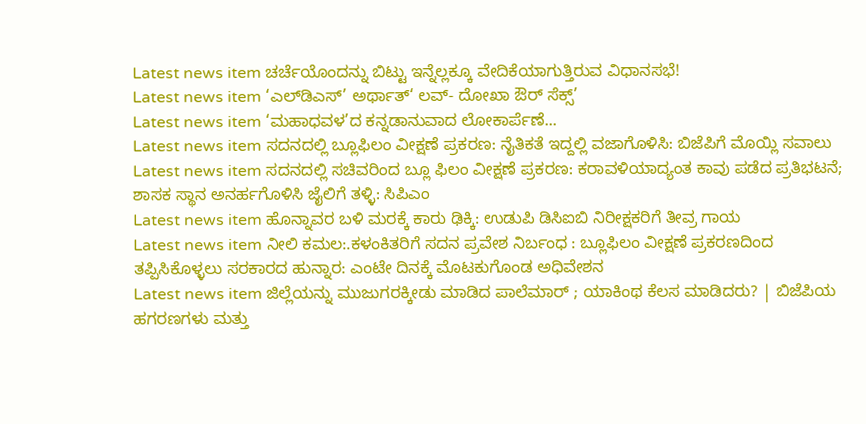Latest news item ಚರ್ಚೆಯೊಂದನ್ನು ಬಿಟ್ಟು ಇನ್ನೆಲ್ಲಕ್ಕೂ ವೇದಿಕೆಯಾಗುತ್ತಿರುವ ವಿಧಾನಸಭೆ!
Latest news item ‘ಎಲ್‌ಡಿ‌ಎಸ್’ ಅರ್ಥಾತ್‘ ಲವ್- ದೋಖಾ ಔರ್ ಸೆಕ್ಸ್’
Latest news item ‘ಮಹಾಧವಳ’ದ ಕನ್ನಡಾನುವಾದ ಲೋಕಾರ್ಪೆಣೆ...
Latest news item ಸದನದಲ್ಲಿ ಬ್ಲೂಫಿಲಂ ವೀಕ್ಷಣೆ ಪ್ರಕರಣ: ನೈತಿಕತೆ ಇದ್ದಲ್ಲಿ ವಜಾಗೊಳಿಸಿ: ಬಿಜೆಪಿಗೆ ಮೊಯ್ಲಿ ಸವಾಲು
Latest news item ಸದನದಲ್ಲಿ ಸಚಿವರಿಂದ ಬ್ಲೂ ಫಿಲಂ ವೀಕ್ಷಣೆ ಪ್ರಕರಣ: ಕರಾವಳಿಯಾದ್ಯಂತ ಕಾವು ಪಡೆದ ಪ್ರತಿಭಟನೆ; ಶಾಸಕ ಸ್ಥಾನ ಅನರ್ಹಗೊಳಿಸಿ ಜೈಲಿಗೆ ತಳ್ಳಿ: ಸಿಪಿಎಂ
Latest news item ಹೊನ್ನಾವರ ಬಳಿ ಮರಕ್ಕೆ ಕಾರು ಢಿಕ್ಕಿ: ಉಡುಪಿ ಡಿಸಿಐಬಿ ನಿರೀಕ್ಷಕರಿಗೆ ತೀವ್ರ ಗಾಯ
Latest news item ನೀಲಿ ಕಮಲ:.ಕಳಂಕಿತರಿಗೆ ಸದನ ಪ್ರವೇಶ ನಿರ್ಬಂಧ : ಬ್ಲೂಫಿಲಂ ವೀಕ್ಷಣೆ ಪ್ರಕರಣದಿಂದ ತಪ್ಪಿಸಿಕೊಳ್ಳಲು ಸರಕಾರದ ಹುನ್ನಾರ: ಎಂಟೇ ದಿನಕ್ಕೆ ಮೊಟಕುಗೊಂಡ ಅಧಿವೇಶನ
Latest news item ಜಿಲ್ಲೆಯನ್ನು ಮುಜುಗರಕ್ಕೀಡು ಮಾಡಿದ ಪಾಲೆಮಾರ್ ; ಯಾಕಿಂಥ ಕೆಲಸ ಮಾಡಿದರು? | ಬಿಜೆಪಿಯ ಹಗರಣಗಳು ಮತ್ತು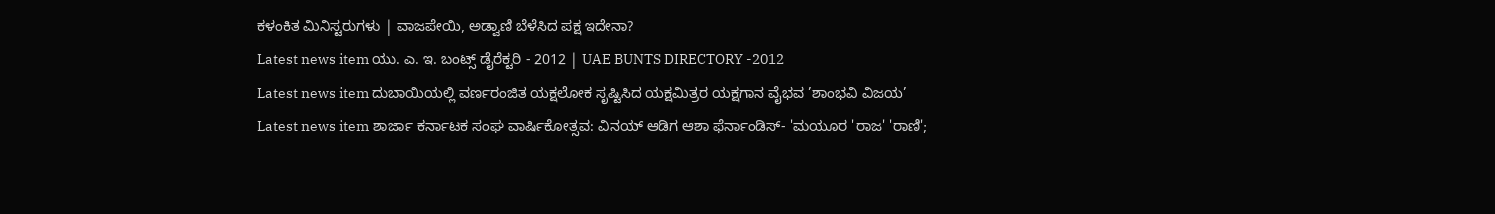ಕಳಂಕಿತ ಮಿನಿಸ್ಟರುಗಳು | ವಾಜಪೇಯಿ, ಅಡ್ವಾಣಿ ಬೆಳೆಸಿದ ಪಕ್ಷ ಇದೇನಾ?
Latest news item ಯು. ಎ. ಇ. ಬಂಟ್ಸ್ ಡೈರೆಕ್ಟರಿ - 2012 | UAE BUNTS DIRECTORY -2012
Latest news item ದುಬಾಯಿಯಲ್ಲಿ ವರ್ಣರಂಜಿತ ಯಕ್ಷಲೋಕ ಸೃಷ್ಟಿಸಿದ ಯಕ್ಷಮಿತ್ರರ ಯಕ್ಷಗಾನ ವೈಭವ ’ಶಾಂಭವಿ ವಿಜಯ’
Latest news item ಶಾರ್ಜಾ ಕರ್ನಾಟಕ ಸಂಘ ವಾರ್ಷಿಕೋತ್ಸವ: ವಿನಯ್ ಆಡಿಗ ಆಶಾ ಫೆರ್ನಾಂಡಿಸ್- 'ಮಯೂರ 'ರಾಜ' 'ರಾಣಿ';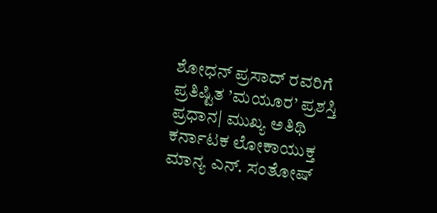ಶೋಧನ್ ಪ್ರಸಾದ್ ರವರಿಗೆ ಪ್ರತಿಷ್ಟಿತ ’ಮಯೂರ’ ಪ್ರಶಸ್ತಿ ಪ್ರಧಾನ| ಮುಖ್ಯ ಅತಿಥಿ ಕರ್ನಾಟಕ ಲೋಕಾಯುಕ್ತ ಮಾನ್ಯ ಎನ್. ಸಂತೋಷ್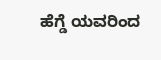ಹೆಗ್ಡೆ ಯವರಿಂದ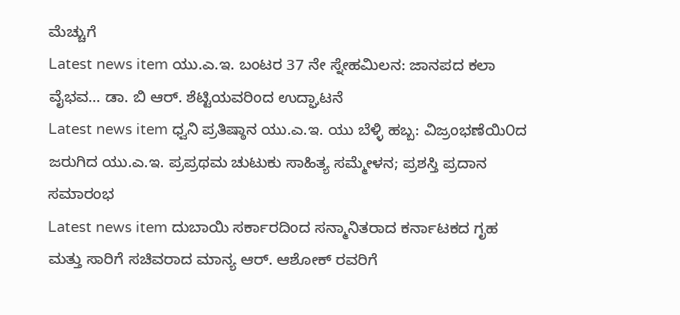ಮೆಚ್ಚುಗೆ
Latest news item ಯು.ಎ.ಇ. ಬಂಟರ 37 ನೇ ಸ್ನೇಹಮಿಲನ: ಜಾನಪದ ಕಲಾ ವೈಭವ... ಡಾ. ಬಿ ಆರ್. ಶೆಟ್ಟಿಯವರಿಂದ ಉದ್ಘಾಟನೆ
Latest news item ಧ್ವನಿ ಪ್ರತಿಷ್ಠಾನ ಯು.ಎ.ಇ. ಯು ಬೆಳ್ಳಿ ಹಬ್ಬ: ವಿಜ್ರಂಭಣೆಯಿ೦ದ ಜರುಗಿದ ಯು.ಎ.ಇ. ಪ್ರಪ್ರಥಮ ಚುಟುಕು ಸಾಹಿತ್ಯ ಸಮ್ಮೇಳನ; ಪ್ರಶಸ್ತಿ ಪ್ರದಾನ ಸಮಾರಂಭ
Latest news item ದುಬಾಯಿ ಸರ್ಕಾರದಿಂದ ಸನ್ಮಾನಿತರಾದ ಕರ್ನಾಟಕದ ಗೃಹ ಮತ್ತು ಸಾರಿಗೆ ಸಚಿವರಾದ ಮಾನ್ಯ ಆರ್. ಆಶೋಕ್ ರವರಿಗೆ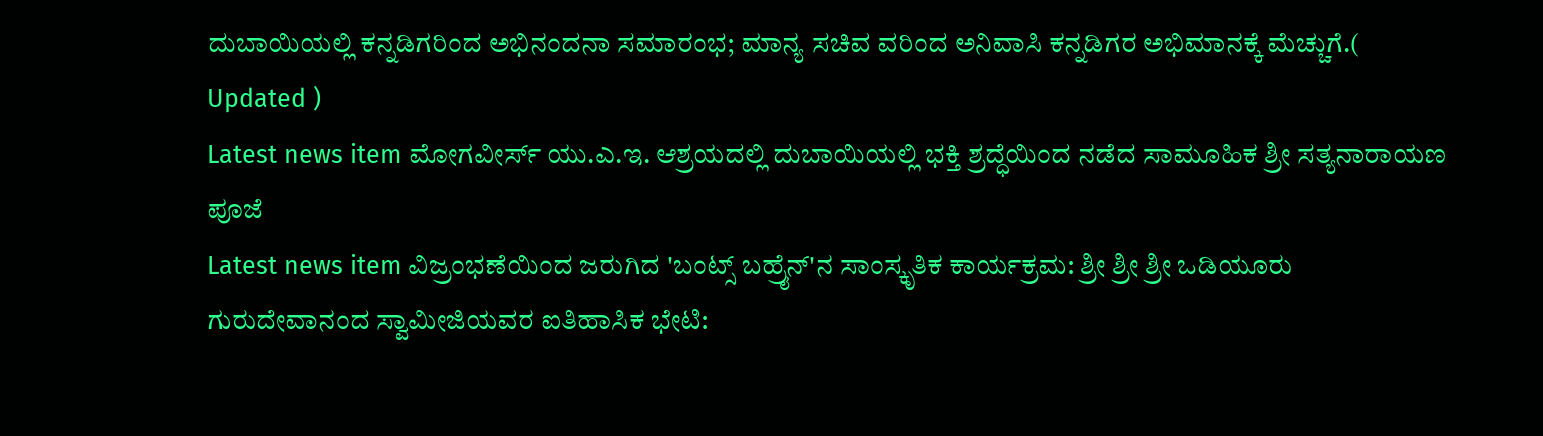ದುಬಾಯಿಯಲ್ಲಿ ಕನ್ನಡಿಗರಿಂದ ಅಭಿನಂದನಾ ಸಮಾರಂಭ; ಮಾನ್ಯ ಸಚಿವ ವರಿಂದ ಅನಿವಾಸಿ ಕನ್ನಡಿಗರ ಅಭಿಮಾನಕ್ಕೆ ಮೆಚ್ಚುಗೆ.( Updated )
Latest news item ಮೋಗವೀರ್ಸ್ ಯು.ಎ.ಇ. ಆಶ್ರಯದಲ್ಲಿ ದುಬಾಯಿಯಲ್ಲಿ ಭಕ್ತಿ ಶ್ರದ್ಧೆಯಿಂದ ನಡೆದ ಸಾಮೂಹಿಕ ಶ್ರೀ ಸತ್ಯನಾರಾಯಣ ಪೂಜೆ
Latest news item ವಿಜ್ರಂಭಣೆಯಿಂದ ಜರುಗಿದ 'ಬಂಟ್ಸ್ ಬಹ್ರೈನ್'ನ ಸಾಂಸ್ಕೃತಿಕ ಕಾರ್ಯಕ್ರಮ: ಶ್ರೀ ಶ್ರೀ ಶ್ರೀ ಒಡಿಯೂರು ಗುರುದೇವಾನಂದ ಸ್ವಾಮೀಜಿಯವರ ಐತಿಹಾಸಿಕ ಭೇಟಿ: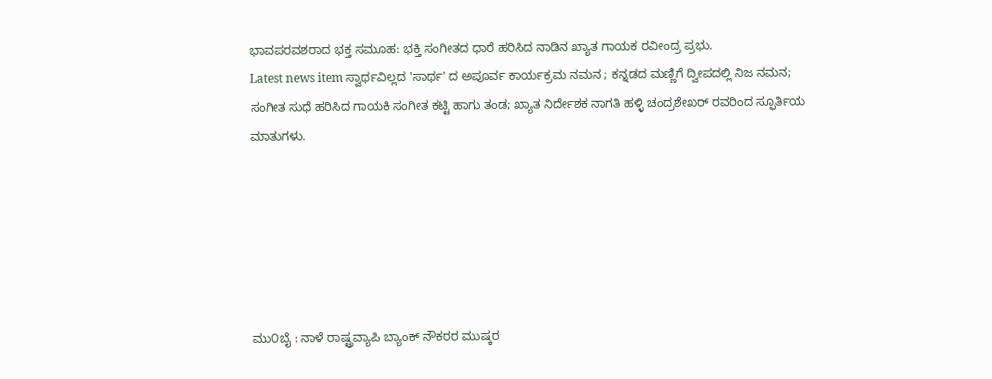ಭಾವಪರವಶರಾದ ಭಕ್ತ ಸಮೂಹ: ಭಕ್ತಿ ಸಂಗೀತದ ಧಾರೆ ಹರಿಸಿದ ನಾಡಿನ ಖ್ಯಾತ ಗಾಯಕ ರವೀಂದ್ರ ಪ್ರಭು.
Latest news item ಸ್ವಾರ್ಥವಿಲ್ಲದ 'ಸಾರ್ಥ' ದ ಅಪೂರ್ವ ಕಾರ್ಯಕ್ರಮ ನಮನ ; ಕನ್ನಡದ ಮಣ್ಣಿಗೆ ದ್ವೀಪದಲ್ಲಿ ನಿಜ ನಮನ; ಸಂಗೀತ ಸುಧೆ ಹರಿಸಿದ ಗಾಯಕಿ ಸಂಗೀತ ಕಟ್ಟಿ ಹಾಗು ತಂಡ; ಖ್ಯಾತ ನಿರ್ದೇಶಕ ನಾಗತಿ ಹಳ್ಳಿ ಚಂದ್ರಶೇಖರ್ ರವರಿಂದ ಸ್ಫೂರ್ತಿಯ ಮಾತುಗಳು.






ಮು೦ಬೈ : ನಾಳೆ ರಾಷ್ಟ್ರವ್ಯಾಪಿ ಬ್ಯಾಂಕ್ ನೌಕರರ ಮುಷ್ಕರ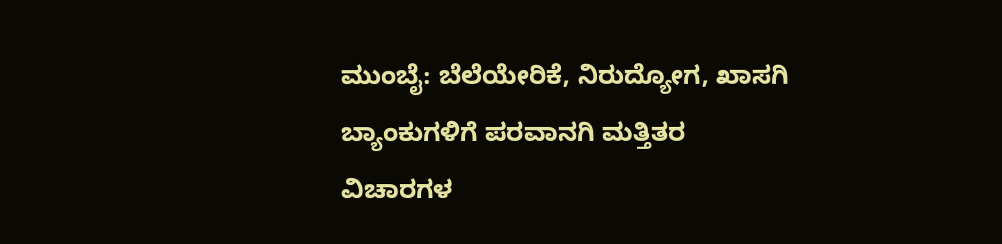ಮುಂಬೈ: ಬೆಲೆಯೇರಿಕೆ, ನಿರುದ್ಯೋಗ, ಖಾಸಗಿ ಬ್ಯಾಂಕುಗಳಿಗೆ ಪರವಾನಗಿ ಮತ್ತಿತರ ವಿಚಾರಗಳ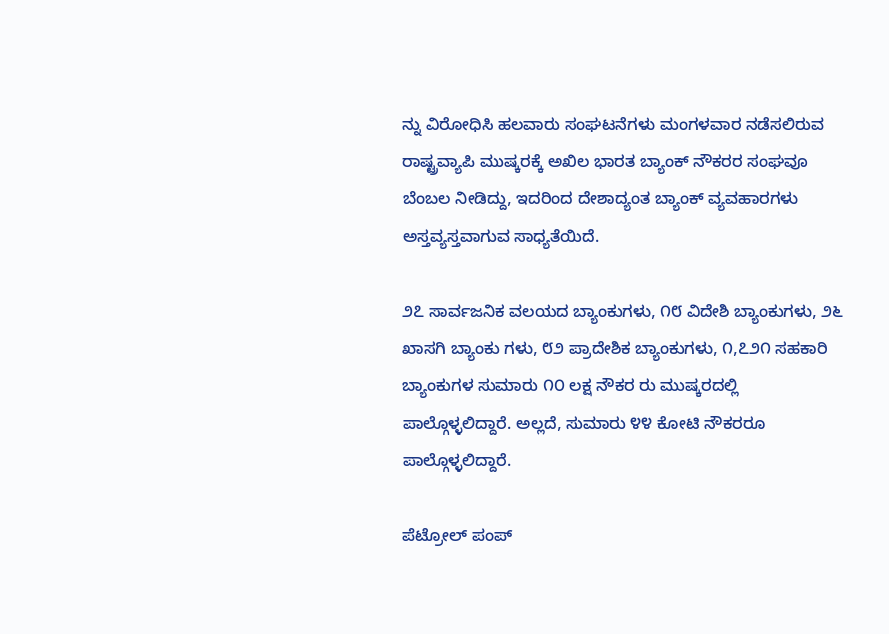ನ್ನು ವಿರೋಧಿಸಿ ಹಲವಾರು ಸಂಘಟನೆಗಳು ಮಂಗಳವಾರ ನಡೆಸಲಿರುವ ರಾಷ್ಟ್ರವ್ಯಾಪಿ ಮುಷ್ಕರಕ್ಕೆ ಅಖಿಲ ಭಾರತ ಬ್ಯಾಂಕ್ ನೌಕರರ ಸಂಘವೂ ಬೆಂಬಲ ನೀಡಿದ್ದು, ಇದರಿಂದ ದೇಶಾದ್ಯಂತ ಬ್ಯಾಂಕ್ ವ್ಯವಹಾರಗಳು ಅಸ್ತವ್ಯಸ್ತವಾಗುವ ಸಾಧ್ಯತೆಯಿದೆ.

೨೭ ಸಾರ್ವಜನಿಕ ವಲಯದ ಬ್ಯಾಂಕುಗಳು, ೧೮ ವಿದೇಶಿ ಬ್ಯಾಂಕುಗಳು, ೨೬ ಖಾಸಗಿ ಬ್ಯಾಂಕು ಗಳು, ೮೨ ಪ್ರಾದೇಶಿಕ ಬ್ಯಾಂಕುಗಳು, ೧,೭೨೧ ಸಹಕಾರಿ ಬ್ಯಾಂಕುಗಳ ಸುಮಾರು ೧೦ ಲಕ್ಷ ನೌಕರ ರು ಮುಷ್ಕರದಲ್ಲಿ ಪಾಲ್ಗೊಳ್ಳಲಿದ್ದಾರೆ. ಅಲ್ಲದೆ, ಸುಮಾರು ೪೪ ಕೋಟಿ ನೌಕರರೂ ಪಾಲ್ಗೊಳ್ಳಲಿದ್ದಾರೆ.

ಪೆಟ್ರೋಲ್ ಪಂಪ್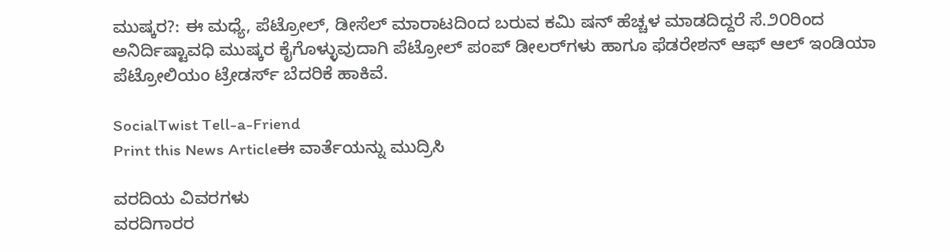ಮುಷ್ಕರ?: ಈ ಮಧ್ಯೆ, ಪೆಟ್ರೋಲ್, ಡೀಸೆಲ್ ಮಾರಾಟದಿಂದ ಬರುವ ಕಮಿ ಷನ್ ಹೆಚ್ಚಳ ಮಾಡದಿದ್ದರೆ ಸೆ.೨೦ರಿಂದ ಅನಿರ್ದಿಷ್ಟಾವಧಿ ಮುಷ್ಕರ ಕೈಗೊಳ್ಳುವುದಾಗಿ ಪೆಟ್ರೋಲ್ ಪಂಪ್ ಡೀಲರ್‌ಗಳು ಹಾಗೂ ಫೆಡರೇಶನ್ ಆಫ್ ಆಲ್ ಇಂಡಿಯಾ ಪೆಟ್ರೋಲಿಯಂ ಟ್ರೇಡರ್ಸ್ ಬೆದರಿಕೆ ಹಾಕಿವೆ.

SocialTwist Tell-a-Friend
Print this News Articleಈ ವಾರ್ತೆಯನ್ನು ಮುದ್ರಿಸಿ

ವರದಿಯ ವಿವರಗಳು
ವರದಿಗಾರರ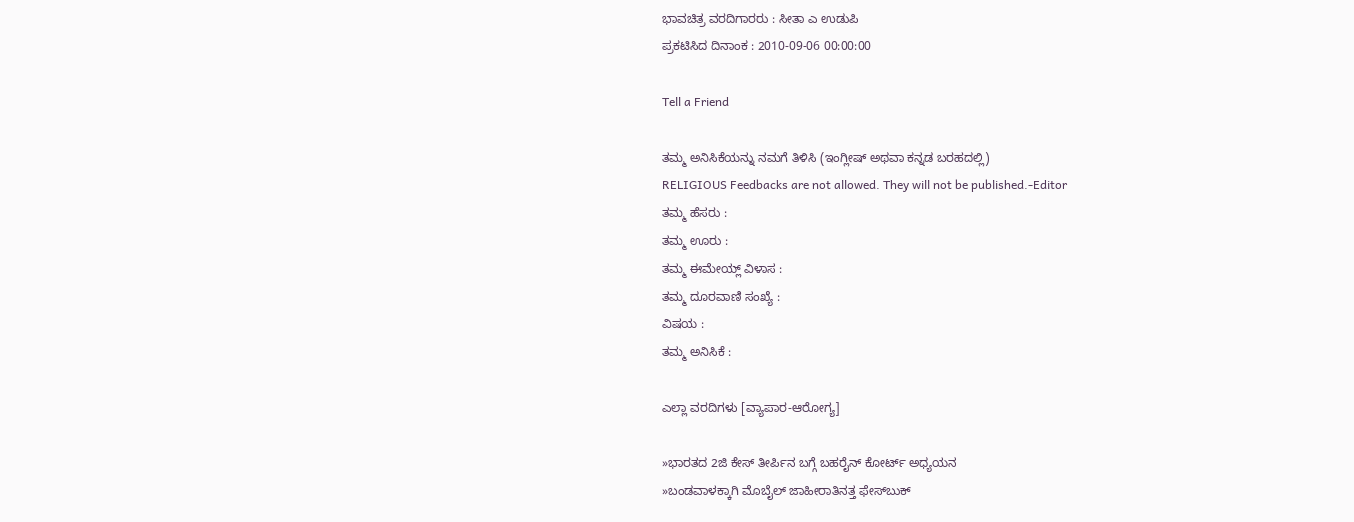ಭಾವಚಿತ್ರ ವರದಿಗಾರರು : ಸೀತಾ ಎ ಉಡುಪಿ
ಪ್ರಕಟಿಸಿದ ದಿನಾಂಕ : 2010-09-06 00:00:00

Tell a Friend

ತಮ್ಮ ಅನಿಸಿಕೆಯನ್ನು ನಮಗೆ ತಿಳಿಸಿ (ಇಂಗ್ಲೀಷ್ ಅಥವಾ ಕನ್ನಡ ಬರಹದಲ್ಲಿ)
RELIGIOUS Feedbacks are not allowed. They will not be published.-Editor
ತಮ್ಮ ಹೆಸರು :
ತಮ್ಮ ಊರು :
ತಮ್ಮ ಈಮೇಯ್ಲ್ ವಿಳಾಸ :
ತಮ್ಮ ದೂರವಾಣಿ ಸಂಖ್ಯೆ :
ವಿಷಯ :
ತಮ್ಮ ಅನಿಸಿಕೆ :

ಎಲ್ಲಾ ವರದಿಗಳು [ವ್ಯಾಪಾರ-ಆರೋಗ್ಯ]

»ಭಾರತದ 2ಜಿ ಕೇಸ್ ತೀರ್ಪಿನ ಬಗ್ಗೆ ಬಹರೈನ್ ಕೋರ್ಟ್ ಅಧ್ಯಯನ
»ಬಂಡವಾಳಕ್ಕಾಗಿ ಮೊಬೈಲ್‌ ಜಾಹೀರಾತಿನತ್ತ ಫೇಸ್‌ಬುಕ್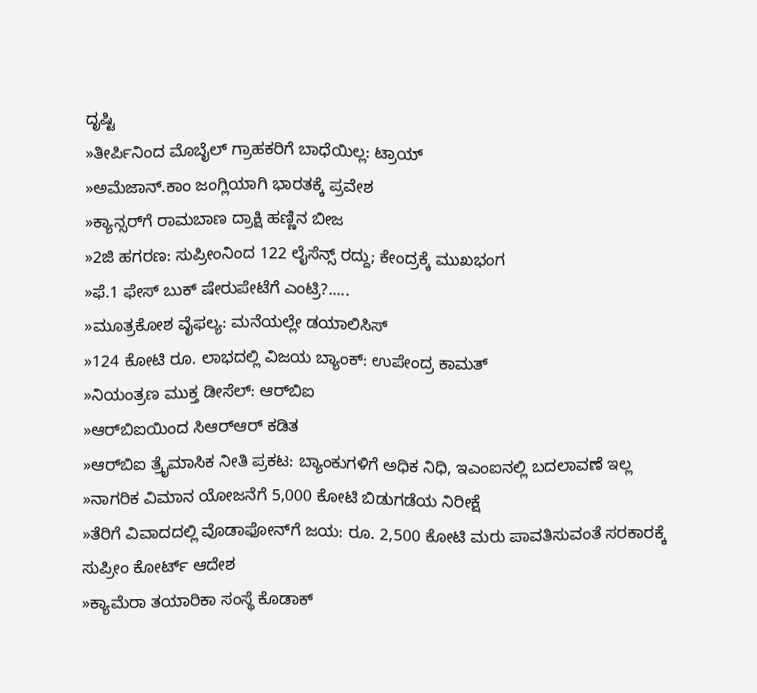ದೃಷ್ಟಿ
»ತೀರ್ಪಿನಿಂದ ಮೊಬೈಲ್ ಗ್ರಾಹಕರಿಗೆ ಬಾಧೆಯಿಲ್ಲ: ಟ್ರಾಯ್
»ಅಮೆಜಾನ್.ಕಾಂ ಜಂಗ್ಲಿಯಾಗಿ ಭಾರತಕ್ಕೆ ಪ್ರವೇಶ
»ಕ್ಯಾನ್ಸರ್‌ಗೆ ರಾಮಬಾಣ ದ್ರಾಕ್ಷಿ ಹಣ್ಣಿನ ಬೀಜ
»2ಜಿ ಹಗರಣ: ಸುಪ್ರೀಂನಿಂದ 122 ಲೈಸೆನ್ಸ್‌ ರದ್ದು; ಕೇಂದ್ರಕ್ಕೆ ಮುಖಭಂಗ
»ಫೆ.1 ಫೇಸ್ ಬುಕ್ ಷೇರುಪೇಟೆಗೆ ಎಂಟ್ರಿ?.....
»ಮೂತ್ರಕೋಶ ವೈಫಲ್ಯ: ಮನೆಯಲ್ಲೇ ಡಯಾಲಿಸಿಸ್
»124 ಕೋಟಿ ರೂ. ಲಾಭದಲ್ಲಿ ವಿಜಯ ಬ್ಯಾಂಕ್: ಉಪೇಂದ್ರ ಕಾಮತ್
»ನಿಯಂತ್ರಣ ಮುಕ್ತ ಡೀಸೆಲ್: ಆರ್‌ಬಿಐ
»ಆರ್‌ಬಿಐಯಿಂದ ಸಿಆರ್‌ಆರ್ ಕಡಿತ
»ಆರ್‌ಬಿಐ ತ್ರೈಮಾಸಿಕ ನೀತಿ ಪ್ರಕಟ: ಬ್ಯಾಂಕುಗಳಿಗೆ ಅಧಿಕ ನಿಧಿ, ಇಎಂಐನಲ್ಲಿ ಬದಲಾವಣೆ ಇಲ್ಲ
»ನಾಗರಿಕ ವಿಮಾನ ಯೋಜನೆಗೆ 5,000 ಕೋಟಿ ಬಿಡುಗಡೆಯ ನಿರೀಕ್ಷೆ
»ತೆರಿಗೆ ವಿವಾದದಲ್ಲಿ ವೊಡಾಫೋನ್‌ಗೆ ಜಯ: ರೂ. 2,500 ಕೋಟಿ ಮರು ಪಾವತಿಸುವಂತೆ ಸರಕಾರಕ್ಕೆ ಸುಪ್ರೀಂ ಕೋರ್ಟ್ ಆದೇಶ
»ಕ್ಯಾಮೆರಾ ತಯಾರಿಕಾ ಸಂಸ್ಥೆ ಕೊಡಾಕ್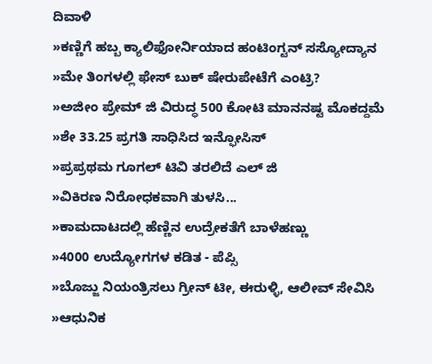ದಿವಾಳಿ
»ಕಣ್ಣಿಗೆ ಹಬ್ಬ ಕ್ಯಾಲಿಫೋರ್ನಿಯಾದ ಹಂಟಿಂಗ್ಟನ್ ಸಸ್ಯೋದ್ಯಾನ
»ಮೇ ತಿಂಗಳಲ್ಲಿ ಫೇಸ್ ಬುಕ್ ಷೇರುಪೇಟೆಗೆ ಎಂಟ್ರಿ?
»ಅಜೀಂ ಪ್ರೇಮ್ ಜಿ ವಿರುದ್ಧ 500 ಕೋಟಿ ಮಾನನಷ್ಟ ಮೊಕದ್ದಮೆ
»ಶೇ 33.25 ಪ್ರಗತಿ ಸಾಧಿಸಿದ ಇನ್ಫೋಸಿಸ್
»ಪ್ರಪ್ರಥಮ ಗೂಗಲ್ ಟಿವಿ ತರಲಿದೆ ಎಲ್ ಜಿ
»ವಿಕಿರಣ ನಿರೋಧಕವಾಗಿ ತುಳಸಿ...
»ಕಾಮದಾಟದಲ್ಲಿ ಹೆಣ್ಣಿನ ಉದ್ರೇಕತೆಗೆ ಬಾಳೆಹಣ್ಣು
»4000 ಉದ್ಯೋಗಗಳ ಕಡಿತ - ಪೆಪ್ಸಿ
»ಬೊಜ್ಜು ನಿಯಂತ್ರಿಸಲು ಗ್ರೀನ್ ಟೀ, ಈರುಳ್ಳಿ, ಆಲೀವ್ ಸೇವಿಸಿ
»ಆಧುನಿಕ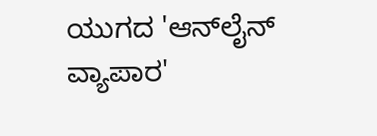ಯುಗದ 'ಆನ್‌ಲೈನ್ ವ್ಯಾಪಾರ'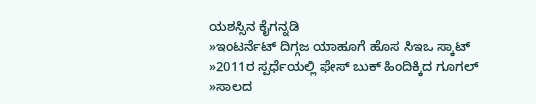ಯಶಸ್ಸಿನ ಕೈಗನ್ನಡಿ
»ಇಂಟರ್ನೆಟ್ ದಿಗ್ಗಜ ಯಾಹೂಗೆ ಹೊಸ ಸಿಇಒ ಸ್ಕಾಟ್
»2011ರ ಸ್ಪರ್ಧೆಯಲ್ಲಿ ಫೇಸ್ ಬುಕ್ ಹಿಂದಿಕ್ಕಿದ ಗೂಗಲ್
»ಸಾಲದ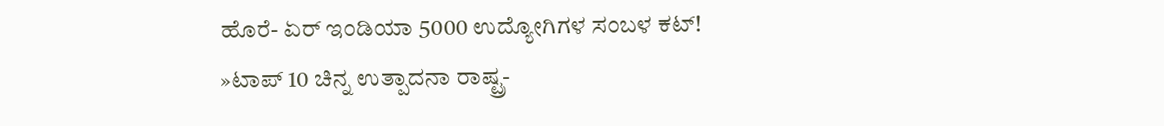ಹೊರೆ- ಏರ್ ಇಂಡಿಯಾ 5000 ಉದ್ಯೋಗಿಗಳ ಸಂಬಳ ಕಟ್!
»ಟಾಪ್ 10 ಚಿನ್ನ ಉತ್ಪಾದನಾ ರಾಷ್ಟ್ರ-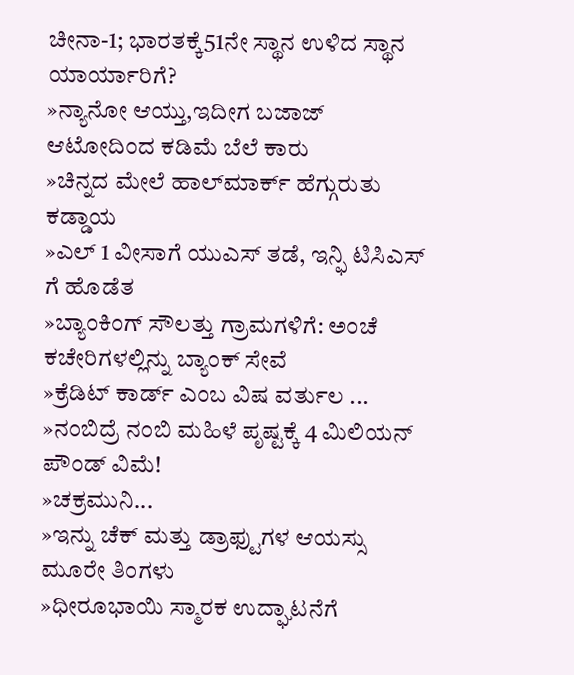ಚೀನಾ-1; ಭಾರತಕ್ಕೆ51ನೇ ಸ್ಥಾನ ಉಳಿದ ಸ್ಥಾನ ಯಾರ್ಯಾರಿಗೆ?
»ನ್ಯಾನೋ ಆಯ್ತು,ಇದೀಗ ಬಜಾಜ್ ಆಟೋದಿಂದ ಕಡಿಮೆ ಬೆಲೆ ಕಾರು
»ಚಿನ್ನದ ಮೇಲೆ ಹಾಲ್‌ಮಾರ್ಕ್ ಹೆಗ್ಗುರುತು ಕಡ್ಡಾಯ
»ಎಲ್ 1 ವೀಸಾಗೆ ಯುಎಸ್ ತಡೆ, ಇನ್ಫಿ ಟಿಸಿಎಸ್ ಗೆ ಹೊಡೆತ
»ಬ್ಯಾಂಕಿಂಗ್ ಸೌಲತ್ತು ಗ್ರಾಮಗಳಿಗೆ: ಅಂಚೆ ಕಚೇರಿಗಳಲ್ಲಿನ್ನು ಬ್ಯಾಂಕ್ ಸೇವೆ
»ಕ್ರೆಡಿಟ್ ಕಾರ್ಡ್ ಎಂಬ ವಿಷ ವರ್ತುಲ ...
»ನಂಬಿದ್ರೆ ನಂಬಿ ಮಹಿಳೆ ಪೃಷ್ಟಕ್ಕೆ 4 ಮಿಲಿಯನ್‌ ಪೌಂಡ್‌ ವಿಮೆ!
»ಚಕ್ರಮುನಿ...
»ಇನ್ನು ಚೆಕ್ ಮತ್ತು ಡ್ರಾಫ್ಟುಗಳ ಆಯಸ್ಸು ಮೂರೇ ತಿಂಗಳು
»ಧೀರೂಭಾಯಿ ಸ್ಮಾರಕ ಉದ್ಘಾಟನೆಗೆ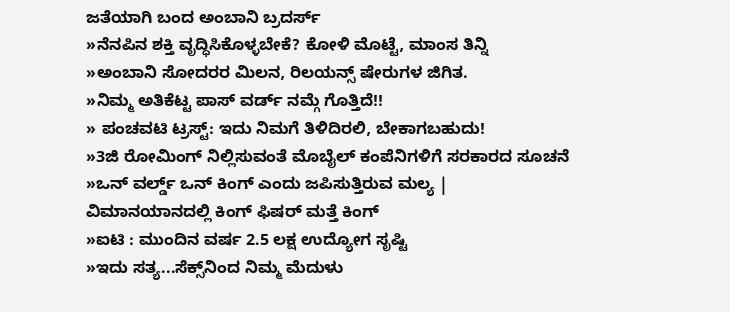ಜತೆಯಾಗಿ ಬಂದ ಅಂಬಾನಿ ಬ್ರದರ್ಸ್
»ನೆನಪಿನ ಶಕ್ತಿ ವೃದ್ಧಿಸಿಕೊಳ್ಳಬೇಕೆ? ಕೋಳಿ ಮೊಟ್ಟೆ, ಮಾಂಸ ತಿನ್ನಿ
»ಅಂಬಾನಿ ಸೋದರರ ಮಿಲನ, ರಿಲಯನ್ಸ್ ಷೇರುಗಳ ಜಿಗಿತ.
»ನಿಮ್ಮ ಅತಿಕೆಟ್ಟ ಪಾಸ್ ವರ್ಡ್ ನಮ್ಗೆ ಗೊತ್ತಿದೆ!!
» ಪಂಚವಟಿ ಟ್ರಸ್ಟ್: ಇದು ನಿಮಗೆ ತಿಳಿದಿರಲಿ, ಬೇಕಾಗಬಹುದು!
»3ಜಿ ರೋಮಿಂಗ್ ನಿಲ್ಲಿಸುವಂತೆ ಮೊಬೈಲ್ ಕಂಪೆನಿಗಳಿಗೆ ಸರಕಾರದ ಸೂಚನೆ
»ಒನ್ ವರ್ಲ್ಡ್ ಒನ್ ಕಿಂಗ್ ಎಂದು ಜಪಿಸುತ್ತಿರುವ ಮಲ್ಯ | ವಿಮಾನಯಾನದಲ್ಲಿ ಕಿಂಗ್ ಫಿಷರ್ ಮತ್ತೆ ಕಿಂಗ್
»ಐಟಿ : ಮುಂದಿನ ವರ್ಷ 2.5 ಲಕ್ಷ ಉದ್ಯೋಗ ಸೃಷ್ಟಿ
»ಇದು ಸತ್ಯ...ಸೆಕ್ಸ್‌ನಿಂದ ನಿಮ್ಮ ಮೆದುಳು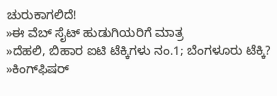ಚುರುಕಾಗಲಿದೆ!
»ಈ ವೆಬ್ ಸೈಟ್ ಹುಡುಗಿಯರಿಗೆ ಮಾತ್ರ
»ದೆಹಲಿ, ಬಿಹಾರ ಐಟಿ ಟೆಕ್ಕಿಗಳು ನಂ.1; ಬೆಂಗಳೂರು ಟೆಕ್ಕಿ?
»ಕಿಂಗ್‌ಫಿಷರ್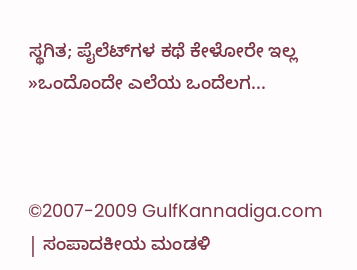ಸ್ಥಗಿತ; ಪೈಲೆಟ್‌ಗಳ ಕಥೆ ಕೇಳೋರೇ ಇಲ್ಲ
»ಒಂದೊಂದೇ ಎಲೆಯ ಒಂದೆಲಗ...



©2007-2009 GulfKannadiga.com | ಸಂಪಾದಕೀಯ ಮಂಡಳಿ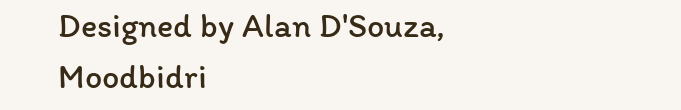Designed by Alan D'Souza, Moodbidri